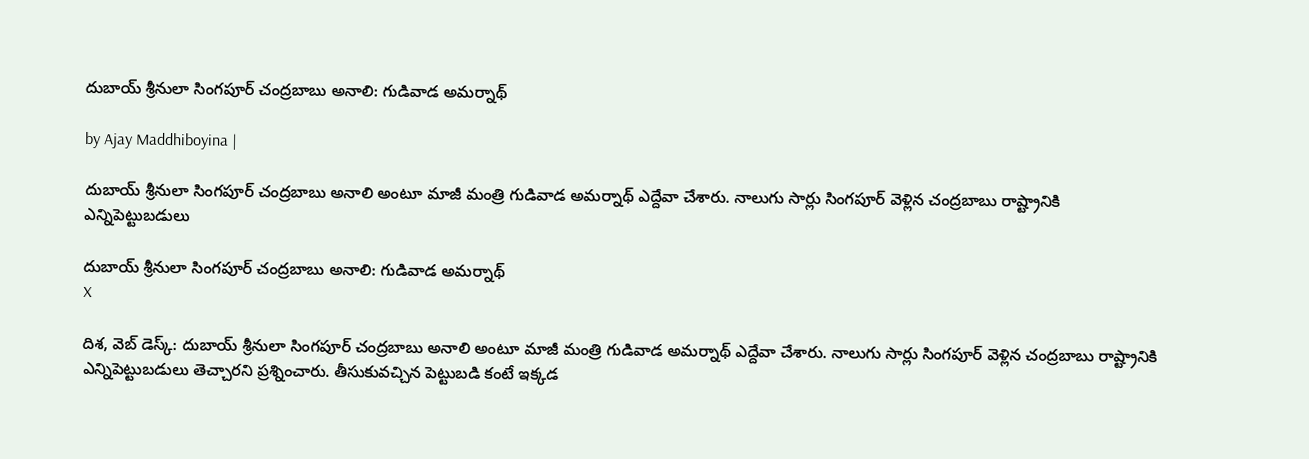దుబాయ్ శ్రీనులా సింగపూర్ చంద్రబాబు అనాలి: గుడివాడ అమర్నాథ్

by Ajay Maddhiboyina |

దుబాయ్ శ్రీనులా సింగ‌పూర్ చంద్ర‌బాబు అనాలి అంటూ మాజీ మంత్రి గుడివాడ అమ‌ర్నాథ్ ఎద్దేవా చేశారు. నాలుగు సార్లు సింగ‌పూర్ వెళ్లిన చంద్ర‌బాబు రాష్ట్రానికి ఎన్నిపెట్టుబ‌డులు

దుబాయ్ శ్రీనులా సింగపూర్ చంద్రబాబు అనాలి: గుడివాడ అమర్నాథ్
X

దిశ‌, వెబ్ డెస్క్: దుబాయ్ శ్రీనులా సింగ‌పూర్ చంద్ర‌బాబు అనాలి అంటూ మాజీ మంత్రి గుడివాడ అమ‌ర్నాథ్ ఎద్దేవా చేశారు. నాలుగు సార్లు సింగ‌పూర్ వెళ్లిన చంద్ర‌బాబు రాష్ట్రానికి ఎన్నిపెట్టుబ‌డులు తెచ్చార‌ని ప్ర‌శ్నించారు. తీసుకువ‌చ్చిన పెట్టుబ‌డి కంటే ఇక్క‌డ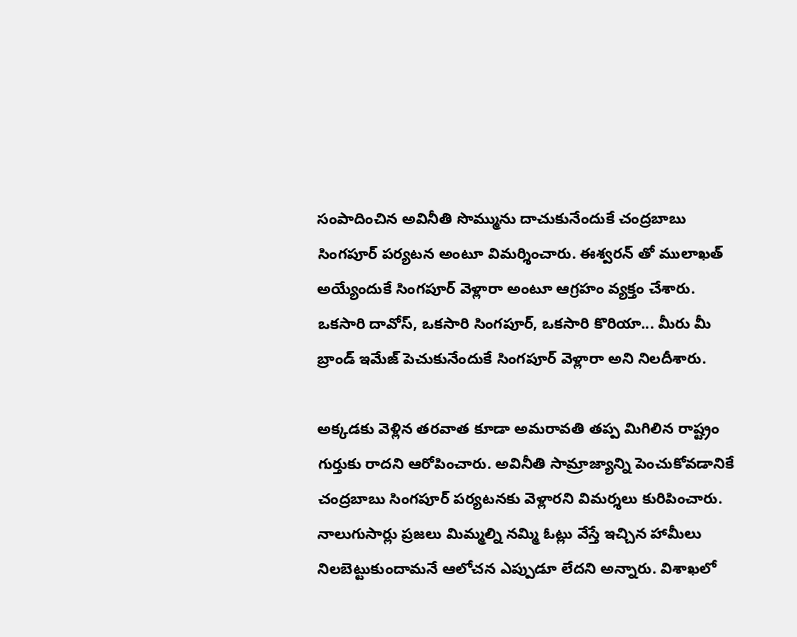సంపాదించిన అవినీతి సొమ్మును దాచుకునేందుకే చంద్ర‌బాబు సింగ‌పూర్ ప‌ర్య‌ట‌న అంటూ విమ‌ర్శించారు. ఈశ్వరన్ తో ములాఖత్ అయ్యేందుకే సింగ‌పూర్ వెళ్లారా అంటూ ఆగ్ర‌హం వ్య‌క్తం చేశారు. ఒక‌సారి దావోస్, ఒక‌సారి సింగ‌పూర్, ఒక‌సారి కొరియా... మీరు మీ బ్రాండ్ ఇమేజ్ పెచుకునేందుకే సింగ‌పూర్ వెళ్లారా అని నిల‌దీశారు.

అక్క‌డ‌కు వెళ్లిన త‌ర‌వాత కూడా అమ‌రావ‌తి త‌ప్ప మిగిలిన రాష్ట్రం గుర్తుకు రాద‌ని ఆరోపించారు. అవినీతి సామ్రాజ్యాన్ని పెంచుకోవడానికే చంద్రబాబు సింగపూర్ పర్యటనకు వెళ్లారని విమ‌ర్శ‌లు కురిపించారు. నాలుగుసార్లు ప్ర‌జ‌లు మిమ్మ‌ల్ని న‌మ్మి ఓట్లు వేస్తే ఇచ్చిన హామీలు నిల‌బెట్టుకుందామ‌నే ఆలోచ‌న ఎప్పుడూ లేద‌ని అన్నారు. విశాఖలో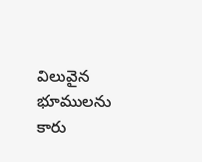విలువైన భూములను కారు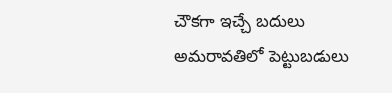చౌకగా ఇచ్చే బదులు అమరావతిలో పెట్టుబడులు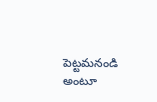పెట్టమనండి అంటూ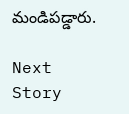మండిపడ్డారు.

Next Story